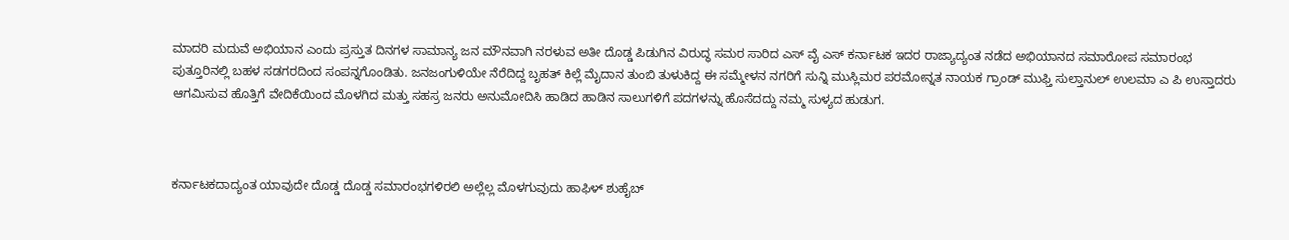ಮಾದರಿ ಮದುವೆ ಅಭಿಯಾನ ಎಂದು ಪ್ರಸ್ತುತ ದಿನಗಳ ಸಾಮಾನ್ಯ ಜನ ಮೌನವಾಗಿ ನರಳುವ ಅತೀ ದೊಡ್ಡ ಪಿಡುಗಿನ ವಿರುದ್ಧ ಸಮರ ಸಾರಿದ ಎಸ್ ವೈ ಎಸ್ ಕರ್ನಾಟಕ ಇದರ ರಾಜ್ಯಾದ್ಯಂತ ನಡೆದ ಅಭಿಯಾನದ ಸಮಾರೋಪ ಸಮಾರಂಭ ಪುತ್ತೂರಿನಲ್ಲಿ ಬಹಳ ಸಡಗರದಿಂದ ಸಂಪನ್ನಗೊಂಡಿತು. ಜನಜಂಗುಳಿಯೇ ನೆರೆದಿದ್ದ ಬೃಹತ್ ಕಿಲ್ಲೆ ಮೈದಾನ ತುಂಬಿ ತುಳುಕಿದ್ದ ಈ ಸಮ್ಮೇಳನ ನಗರಿಗೆ ಸುನ್ನಿ ಮುಸ್ಲಿಮರ ಪರಮೋನ್ನತ ನಾಯಕ ಗ್ರಾಂಡ್ ಮುಫ್ತಿ ಸುಲ್ತಾನುಲ್ ಉಲಮಾ ಎ ಪಿ ಉಸ್ತಾದರು ಆಗಮಿಸುವ ಹೊತ್ತಿಗೆ ವೇದಿಕೆಯಿಂದ ಮೊಳಗಿದ ಮತ್ತು ಸಹಸ್ರ ಜನರು ಅನುಮೋದಿಸಿ ಹಾಡಿದ ಹಾಡಿನ ಸಾಲುಗಳಿಗೆ ಪದಗಳನ್ನು ಹೊಸೆದದ್ದು ನಮ್ಮ ಸುಳ್ಯದ ಹುಡುಗ.



ಕರ್ನಾಟಕದಾದ್ಯಂತ ಯಾವುದೇ ದೊಡ್ಡ ದೊಡ್ಡ ಸಮಾರಂಭಗಳಿರಲಿ ಅಲ್ಲೆಲ್ಲ ಮೊಳಗುವುದು ಹಾಫಿಳ್ ಶುಹೈಬ್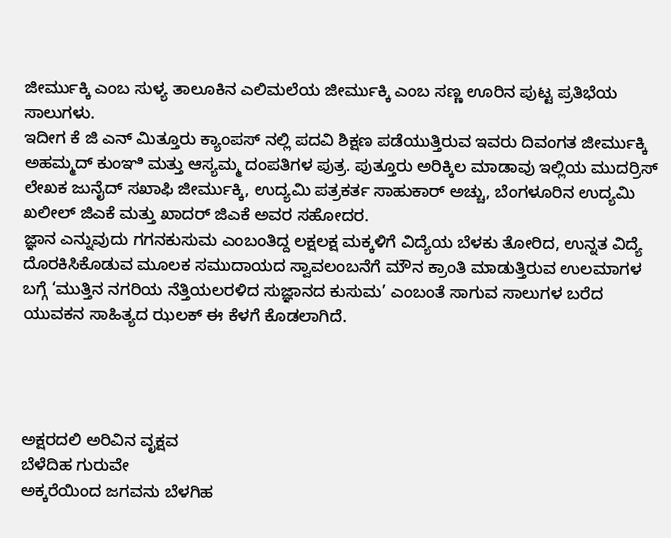ಜೀರ್ಮುಕ್ಕಿ ಎಂಬ ಸುಳ್ಯ ತಾಲೂಕಿನ ಎಲಿಮಲೆಯ ಜೀರ್ಮುಕ್ಕಿ ಎಂಬ ಸಣ್ಣ ಊರಿನ ಪುಟ್ಟ ಪ್ರತಿಭೆಯ ಸಾಲುಗಳು.
ಇದೀಗ ಕೆ ಜಿ ಎನ್ ಮಿತ್ತೂರು ಕ್ಯಾಂಪಸ್ ನಲ್ಲಿ ಪದವಿ ಶಿಕ್ಷಣ ಪಡೆಯುತ್ತಿರುವ ಇವರು ದಿವಂಗತ ಜೀರ್ಮುಕ್ಕಿ ಅಹಮ್ಮದ್ ಕುಂಞಿ ಮತ್ತು ಆಸ್ಯಮ್ಮ ದಂಪತಿಗಳ ಪುತ್ರ. ಪುತ್ತೂರು ಅರಿಕ್ಕಿಲ ಮಾಡಾವು ಇಲ್ಲಿಯ ಮುದರ್ರಿಸ್ ಲೇಖಕ ಜುನೈದ್ ಸಖಾಫಿ ಜೀರ್ಮುಕ್ಕಿ, ಉದ್ಯಮಿ ಪತ್ರಕರ್ತ ಸಾಹುಕಾರ್ ಅಚ್ಚು, ಬೆಂಗಳೂರಿನ ಉದ್ಯಮಿ ಖಲೀಲ್ ಜಿಎಕೆ ಮತ್ತು ಖಾದರ್ ಜಿಎಕೆ ಅವರ ಸಹೋದರ.
ಜ್ಞಾನ ಎನ್ನುವುದು ಗಗನಕುಸುಮ ಎಂಬಂತಿದ್ದ ಲಕ್ಷಲಕ್ಷ ಮಕ್ಕಳಿಗೆ ವಿದ್ಯೆಯ ಬೆಳಕು ತೋರಿದ, ಉನ್ನತ ವಿದ್ಯೆ ದೊರಕಿಸಿಕೊಡುವ ಮೂಲಕ ಸಮುದಾಯದ ಸ್ವಾವಲಂಬನೆಗೆ ಮೌನ ಕ್ರಾಂತಿ ಮಾಡುತ್ತಿರುವ ಉಲಮಾಗಳ ಬಗ್ಗೆ ‘ಮುತ್ತಿನ ನಗರಿಯ ನೆತ್ತಿಯಲರಳಿದ ಸುಜ್ಞಾನದ ಕುಸುಮ’ ಎಂಬಂತೆ ಸಾಗುವ ಸಾಲುಗಳ ಬರೆದ ಯುವಕನ ಸಾಹಿತ್ಯದ ಝಲಕ್ ಈ ಕೆಳಗೆ ಕೊಡಲಾಗಿದೆ.




ಅಕ್ಷರದಲಿ ಅರಿವಿನ ವೃಕ್ಷವ
ಬೆಳೆದಿಹ ಗುರುವೇ
ಅಕ್ಕರೆಯಿಂದ ಜಗವನು ಬೆಳಗಿಹ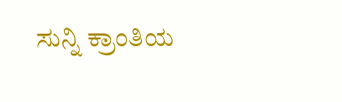ಸುನ್ನಿ ಕ್ರಾಂತಿಯ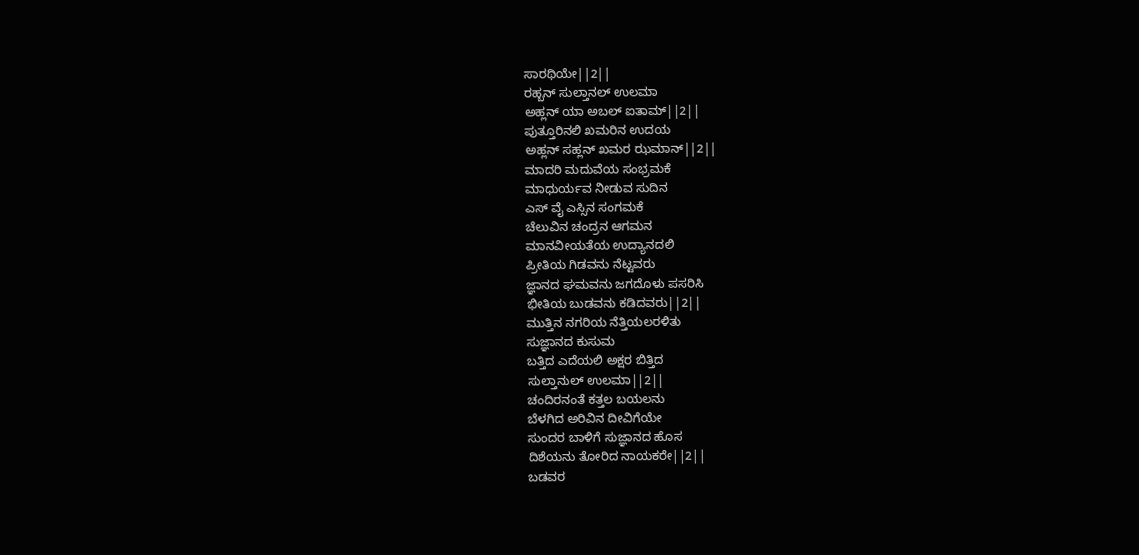ಸಾರಥಿಯೇ||2||
ರಹ್ಬನ್ ಸುಲ್ತಾನಲ್ ಉಲಮಾ
ಅಹ್ಲನ್ ಯಾ ಅಬಲ್ ಐತಾಮ್||2||
ಪುತ್ತೂರಿನಲಿ ಖಮರಿನ ಉದಯ
ಅಹ್ಲನ್ ಸಹ್ಲನ್ ಖಮರ ಝಮಾನ್||2||
ಮಾದರಿ ಮದುವೆಯ ಸಂಭ್ರಮಕೆ
ಮಾಧುರ್ಯವ ನೀಡುವ ಸುದಿನ
ಎಸ್ ವೈ ಎಸ್ಸಿನ ಸಂಗಮಕೆ
ಚೆಲುವಿನ ಚಂದ್ರನ ಆಗಮನ
ಮಾನವೀಯತೆಯ ಉದ್ಯಾನದಲಿ
ಪ್ರೀತಿಯ ಗಿಡವನು ನೆಟ್ಟವರು
ಜ್ಞಾನದ ಘಮವನು ಜಗದೊಳು ಪಸರಿಸಿ
ಭೀತಿಯ ಬುಡವನು ಕಡಿದವರು||2||
ಮುತ್ತಿನ ನಗರಿಯ ನೆತ್ತಿಯಲರಳಿತು
ಸುಜ್ಞಾನದ ಕುಸುಮ
ಬತ್ತಿದ ಎದೆಯಲಿ ಅಕ್ಷರ ಬಿತ್ತಿದ
ಸುಲ್ತಾನುಲ್ ಉಲಮಾ||2||
ಚಂದಿರನಂತೆ ಕತ್ತಲ ಬಯಲನು
ಬೆಳಗಿದ ಅರಿವಿನ ದೀವಿಗೆಯೇ
ಸುಂದರ ಬಾಳಿಗೆ ಸುಜ್ಞಾನದ ಹೊಸ
ದಿಶೆಯನು ತೋರಿದ ನಾಯಕರೇ||2||
ಬಡವರ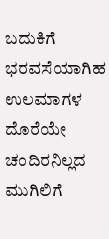ಬದುಕಿಗೆ ಭರವಸೆಯಾಗಿಹ
ಉಲಮಾಗಳ ದೊರೆಯೇ
ಚಂದಿರನಿಲ್ಲದ ಮುಗಿಲಿಗೆ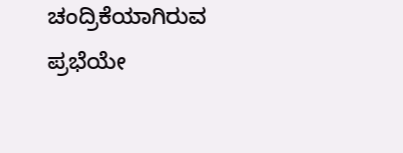ಚಂದ್ರಿಕೆಯಾಗಿರುವ ಪ್ರಭೆಯೇ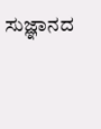ಸುಜ್ಞಾನದ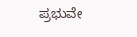ಪ್ರಭುವೇ